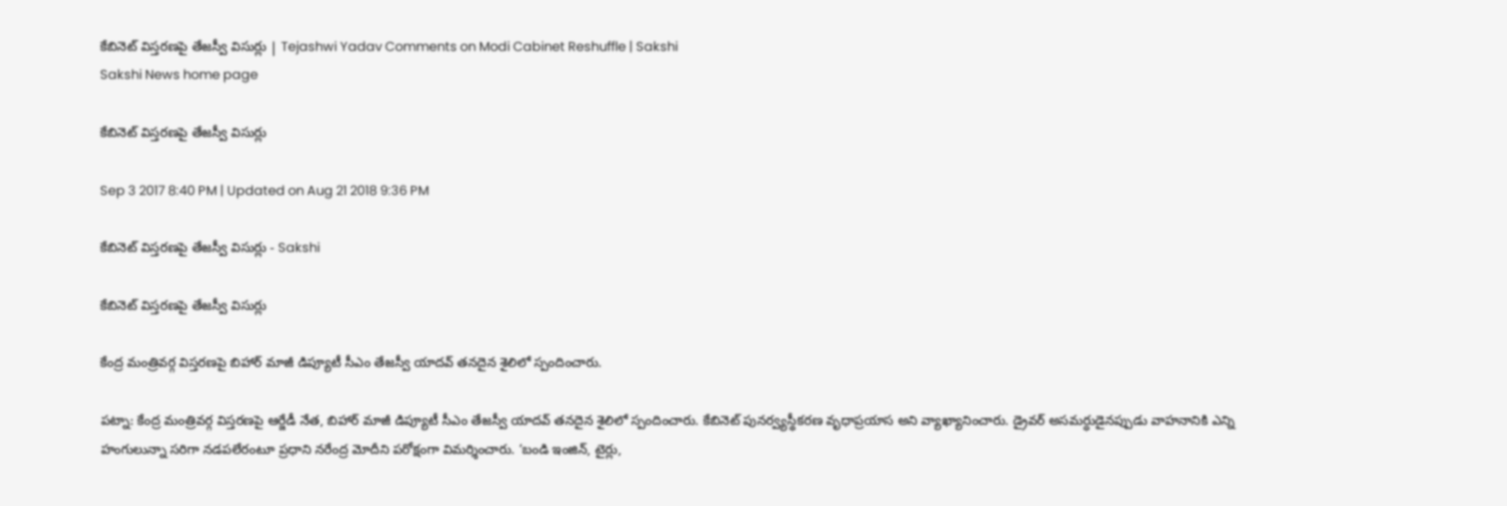కేబినెట్‌ విస్తరణపై తేజస్వీ విసుర్లు | Tejashwi Yadav Comments on Modi Cabinet Reshuffle | Sakshi
Sakshi News home page

కేబినెట్‌ విస్తరణపై తేజస్వీ విసుర్లు

Sep 3 2017 8:40 PM | Updated on Aug 21 2018 9:36 PM

కేబినెట్‌ విస్తరణపై తేజస్వీ విసుర్లు - Sakshi

కేబినెట్‌ విస్తరణపై తేజస్వీ విసుర్లు

కేంద్ర మంత్రివర్గ విస్తరణపై బిహార్‌ మాజీ డిప్యూటీ సీఎం తేజస్వీ యాదవ్‌ తనదైన శైలిలో స్పందించారు.

పట్నా: కేంద్ర మంత్రివర్గ విస్తరణపై ఆర్జేడీ నేత, బిహార్‌ మాజీ డిప్యూటీ సీఎం తేజస్వీ యాదవ్‌ తనదైన శైలిలో స్పందించారు. కేబినెట్‌ పునర్వ్యస్థీకరణ వృధాప్రయాస అని వ్యాఖ్యానించారు. డ్రైవర్‌ అసమర్ధుడైనప్పుడు వాహనానికి ఎన్ని హంగులున్నా సరిగా నడపలేరంటూ ప్రధాని నరేంద్ర మోదీని పరోక్షంగా విమర్శించారు. ‘బండి ఇంజిన్‌, టైర్లు,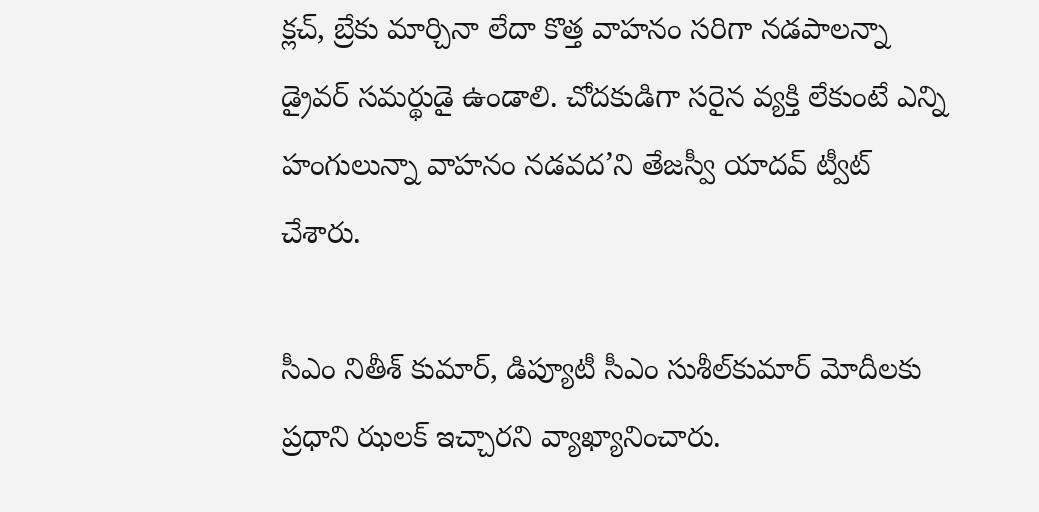క్లచ్‌, బ్రేకు మార్చినా లేదా కొత్త వాహనం సరిగా నడపాలన్నా డ్రైవర్‌ సమర్థుడై ఉండాలి. చోదకుడిగా సరైన వ్యక్తి లేకుంటే ఎన్ని హంగులున్నా వాహనం నడవద’ని తేజస్వీ యాదవ్‌ ట్వీట్‌ చేశారు.

సీఎం నితీశ్‌ కుమార్‌, డిప్యూటీ సీఎం సుశీల్‌కుమార్‌ మోదీలకు ప్రధాని ఝలక్‌ ఇచ్చారని వ్యాఖ్యానించారు.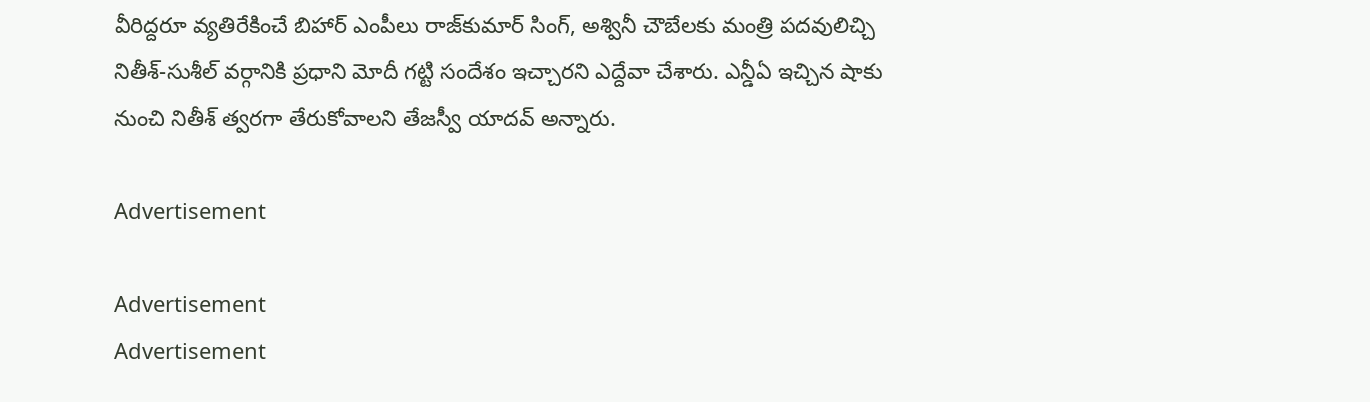వీరిద్దరూ వ్యతిరేకించే బిహార్‌ ఎంపీలు రాజ్‌కుమార్‌ సింగ్‌, అశ్వినీ చౌబేలకు మంత్రి పదవులిచ్చి నితీశ్‌-సుశీల్‌ వర్గానికి ప్రధాని మోదీ గట్టి సందేశం ఇచ్చారని ఎద్దేవా చేశారు. ఎన్డీఏ ఇచ్చిన షాకు నుంచి నితీశ్‌ త్వరగా తేరుకోవాలని తేజస్వీ యాదవ్‌ అన్నారు.

Advertisement

Advertisement
Advertisement